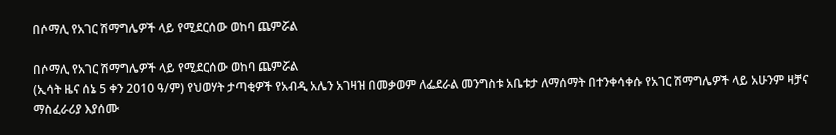በሶማሊ የአገር ሽማግሌዎች ላይ የሚደርሰው ወከባ ጨምሯል

በሶማሊ የአገር ሽማግሌዎች ላይ የሚደርሰው ወከባ ጨምሯል
(ኢሳት ዜና ሰኔ 5 ቀን 2010 ዓ/ም) የህወሃት ታጣቂዎች የአብዲ አሌን አገዛዝ በመቃወም ለፌደራል መንግስቱ አቤቱታ ለማሰማት በተንቀሳቀሱ የአገር ሽማግሌዎች ላይ አሁንም ዛቻና ማስፈራሪያ እያሰሙ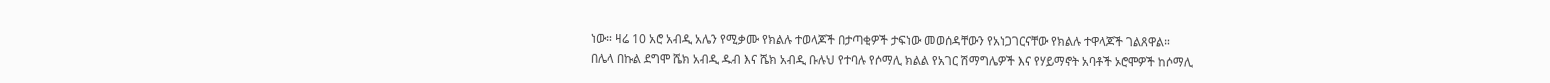ነው። ዛሬ 10 አሮ አብዲ አሌን የሚቃሙ የክልሉ ተወላጆች በታጣቂዎች ታፍነው መወሰዳቸውን የአነጋገርናቸው የክልሉ ተዋላጆች ገልጸዋል።
በሌላ በኩል ደግሞ ሼክ አብዲ ዱብ እና ሼክ አብዲ ቡሉህ የተባሉ የሶማሊ ክልል የአገር ሽማግሌዎች እና የሃይማኖት አባቶች ኦሮሞዎች ከሶማሊ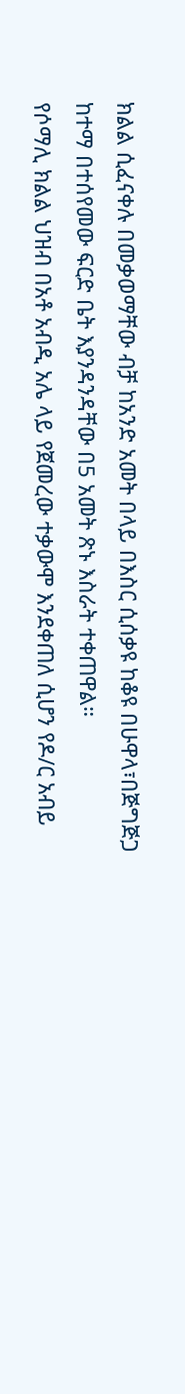ክልል ሲፈናቀሉ በመቃወማቸው ብቻ ከአንድ አመት በላይ በእስር ሲሰቃዩ ከቆዩ በሁዋላ፣በጅግጅጋ ከተማ በተሰየመው ፍርድ ቤት እያንዳንዳቸው በ5 አመት ጽኑ እስራት ተቀጠዋል።
የሶማሊ ክልል ህዝብ በአቶ አብዲ አሌ ላይ የጀመረው ተቃውሞ እንደቀጠለ ሲሆን የዶ/ር አብይ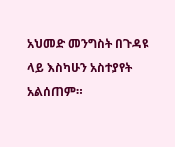አህመድ መንግስት በጉዳዩ ላይ እስካሁን አስተያየት አልሰጠም።